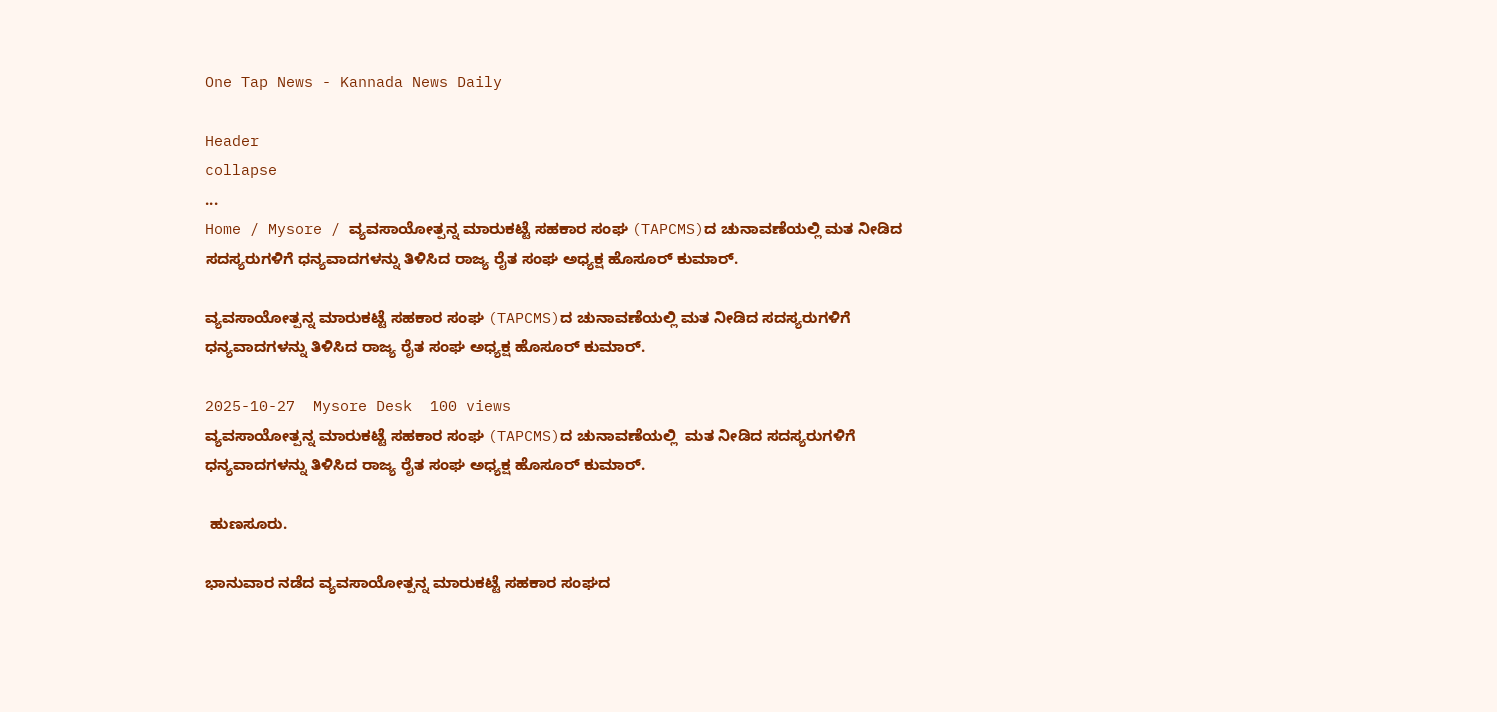One Tap News - Kannada News Daily

Header
collapse
...
Home / Mysore / ವ್ಯವಸಾಯೋತ್ಪನ್ನ ಮಾರುಕಟ್ಟೆ ಸಹಕಾರ ಸಂಘ (TAPCMS)ದ ಚುನಾವಣೆಯಲ್ಲಿ ಮತ ನೀಡಿದ ಸದಸ್ಯರುಗಳಿಗೆ ಧನ್ಯವಾದಗಳನ್ನು ತಿಳಿಸಿದ ರಾಜ್ಯ ರೈತ ಸಂಘ ಅಧ್ಯಕ್ಷ ಹೊಸೂರ್ ಕುಮಾರ್.

ವ್ಯವಸಾಯೋತ್ಪನ್ನ ಮಾರುಕಟ್ಟೆ ಸಹಕಾರ ಸಂಘ (TAPCMS)ದ ಚುನಾವಣೆಯಲ್ಲಿ ಮತ ನೀಡಿದ ಸದಸ್ಯರುಗಳಿಗೆ ಧನ್ಯವಾದಗಳನ್ನು ತಿಳಿಸಿದ ರಾಜ್ಯ ರೈತ ಸಂಘ ಅಧ್ಯಕ್ಷ ಹೊಸೂರ್ ಕುಮಾರ್.

2025-10-27  Mysore Desk  100 views
ವ್ಯವಸಾಯೋತ್ಪನ್ನ ಮಾರುಕಟ್ಟೆ ಸಹಕಾರ ಸಂಘ (TAPCMS)ದ ಚುನಾವಣೆಯಲ್ಲಿ  ಮತ ನೀಡಿದ ಸದಸ್ಯರುಗಳಿಗೆ ಧನ್ಯವಾದಗಳನ್ನು ತಿಳಿಸಿದ ರಾಜ್ಯ ರೈತ ಸಂಘ ಅಧ್ಯಕ್ಷ ಹೊಸೂರ್ ಕುಮಾರ್.

 ಹುಣಸೂರು.

ಭಾನುವಾರ ನಡೆದ ವ್ಯವಸಾಯೋತ್ಪನ್ನ ಮಾರುಕಟ್ಟೆ ಸಹಕಾರ ಸಂಘದ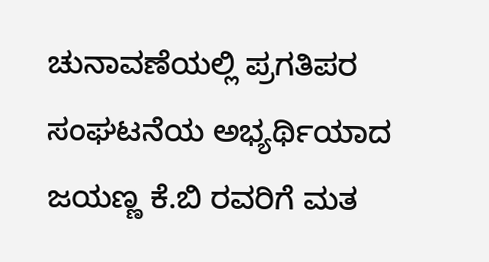ಚುನಾವಣೆಯಲ್ಲಿ ಪ್ರಗತಿಪರ ಸಂಘಟನೆಯ ಅಭ್ಯರ್ಥಿಯಾದ ಜಯಣ್ಣ ಕೆ.ಬಿ ರವರಿಗೆ ಮತ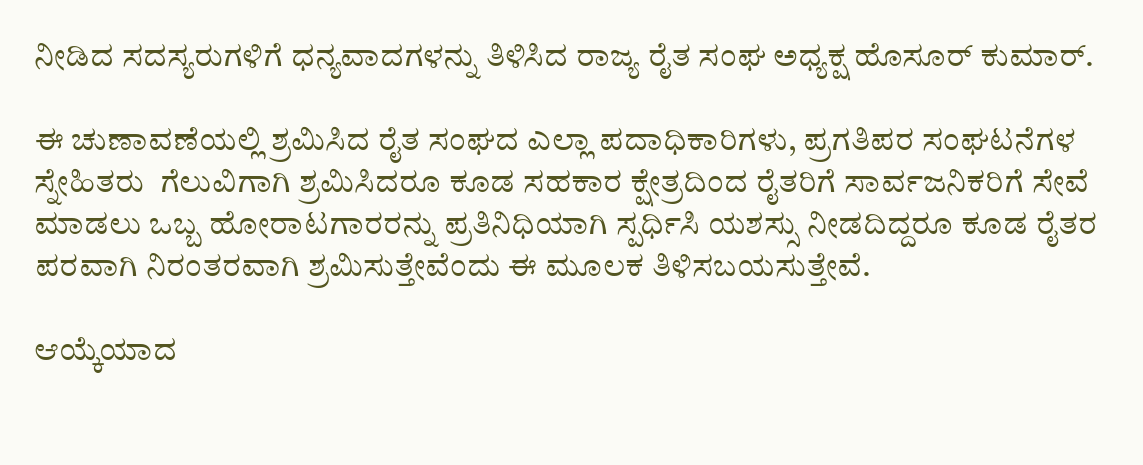ನೀಡಿದ ಸದಸ್ಯರುಗಳಿಗೆ ಧನ್ಯವಾದಗಳನ್ನು ತಿಳಿಸಿದ ರಾಜ್ಯ ರೈತ ಸಂಘ ಅಧ್ಯಕ್ಷ ಹೊಸೂರ್ ಕುಮಾರ್.

ಈ ಚುಣಾವಣೆಯಲ್ಲಿ ಶ್ರಮಿಸಿದ ರೈತ ಸಂಘದ ಎಲ್ಲಾ ಪದಾಧಿಕಾರಿಗಳು, ಪ್ರಗತಿಪರ ಸಂಘಟನೆಗಳ ಸ್ನೇಹಿತರು  ಗೆಲುವಿಗಾಗಿ ಶ್ರಮಿಸಿದರೂ ಕೂಡ ಸಹಕಾರ ಕ್ಷೇತ್ರದಿಂದ ರೈತರಿಗೆ ಸಾರ್ವಜನಿಕರಿಗೆ ಸೇವೆ ಮಾಡಲು ಒಬ್ಬ ಹೋರಾಟಗಾರರನ್ನು ಪ್ರತಿನಿಧಿಯಾಗಿ ಸ್ಪರ್ಧಿಸಿ ಯಶಸ್ಸು ನೀಡದಿದ್ದರೂ ಕೂಡ ರೈತರ ಪರವಾಗಿ ನಿರಂತರವಾಗಿ ಶ್ರಮಿಸುತ್ತೇವೆಂದು ಈ ಮೂಲಕ ತಿಳಿಸಬಯಸುತ್ತೇವೆ.

ಆಯ್ಕೆಯಾದ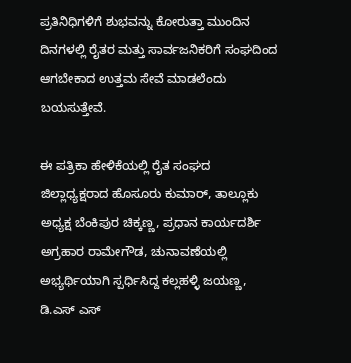ಪ್ರತಿನಿಧಿಗಳಿಗೆ ಶುಭವನ್ನು ಕೋರುತ್ತಾ ಮುಂದಿನ ದಿನಗಳಲ್ಲಿ ರೈತರ ಮತ್ತು ಸಾರ್ವಜನಿಕರಿಗೆ ಸಂಘದಿಂದ ಆಗಬೇಕಾದ ಉತ್ತಮ ಸೇವೆ ಮಾಡಲೆಂದು ಬಯಸುತ್ತೇವೆ.

ಈ ಪತ್ರಿಕಾ ಹೇಳಿಕೆಯಲ್ಲಿ ರೈತ ಸಂಘದ ಜಿಲ್ಲಾಧ್ಯಕ್ಷರಾದ ಹೊಸೂರು ಕುಮಾರ್‌, ತಾಲ್ಲೂಕು ಅಧ್ಯಕ್ಷ ಬೆಂಕಿಪುರ ಚಿಕ್ಕಣ್ಣ, ಪ್ರಧಾನ ಕಾರ್ಯದರ್ಶಿ ಅಗ್ರಹಾರ ರಾಮೇಗೌಡ, ಚುನಾವಣೆಯಲ್ಲಿ ಅಭ್ಯರ್ಥಿಯಾಗಿ ಸ್ಪರ್ಧಿಸಿದ್ದ ಕಲ್ಲಹಳ್ಳಿ ಜಯಣ್ಣ, ಡಿ.ಎಸ್ ಎಸ್‌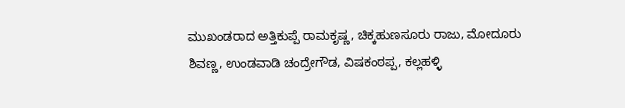ಮುಖಂಡರಾದ ಅತ್ತಿಕುಪ್ಪೆ ರಾಮಕೃಷ್ಣ, ಚಿಕ್ಕಹುಣಸೂರು ರಾಜು, ಮೋದೂರು ಶಿವಣ್ಣ, ಉಂಡವಾಡಿ ಚಂದ್ರೇಗೌಡ, ವಿಷಕಂಠಪ್ಪ, ಕಲ್ಲಹಳ್ಳಿ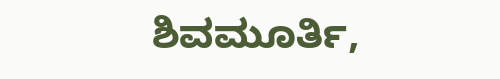ಶಿವಮೂರ್ತಿ,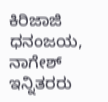ಕಿರಿಜಾಜಿ ಧನಂಜಯ,  ನಾಗೇಶ್‌ ಇನ್ನಿತರರು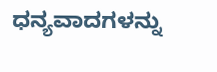ಧನ್ಯವಾದಗಳನ್ನು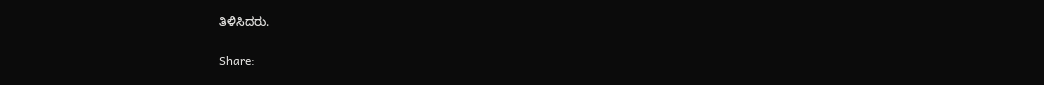ತಿಳಿಸಿದರು.


Share: